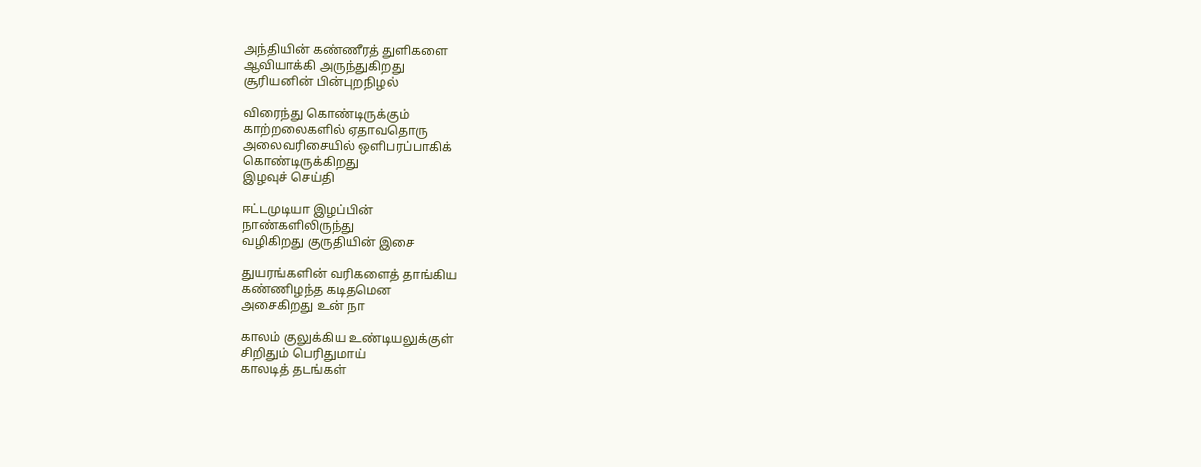அந்தியின் கண்ணீரத் துளிகளை
ஆவியாக்கி அருந்துகிறது
சூரியனின் பின்புறநிழல்

விரைந்து கொண்டிருக்கும்
காற்றலைகளில் ஏதாவதொரு
அலைவரிசையில் ஒளிபரப்பாகிக்
கொண்டிருக்கிறது
இழவுச் செய்தி

ஈட்டமுடியா இழப்பின்
நாண்களிலிருந்து
வழிகிறது குருதியின் இசை

துயரங்களின் வரிகளைத் தாங்கிய
கண்ணிழந்த கடிதமென
அசைகிறது உன் நா

காலம் குலுக்கிய உண்டியலுக்குள்
சிறிதும் பெரிதுமாய்
காலடித் தடங்கள்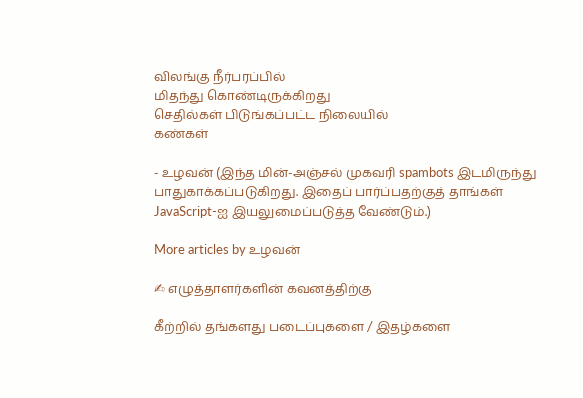விலங்கு நீர்பரப்பில்
மிதந்து கொண்டிருக்கிறது
செதில்கள் பிடுங்கப்பட்ட நிலையில்
கண்கள்

- உழவன் (இந்த மின்-அஞ்சல் முகவரி spambots இடமிருந்து பாதுகாக்கப்படுகிறது. இதைப் பார்ப்பதற்குத் தாங்கள் JavaScript-ஐ இயலுமைப்படுத்த வேண்டும்.)

More articles by உழவன்

✍ எழுத்தாளர்களின் கவனத்திற்கு

கீற்றில் தங்களது படைப்புகளை / இதழ்களை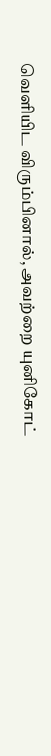வெளியிட விரும்பினால், அவற்றை யுனிகோட்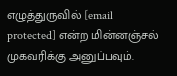எழுத்துருவில் [email protected] என்ற மின்னஞ்சல் முகவரிக்கு அனுப்பவும்.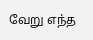வேறு எந்த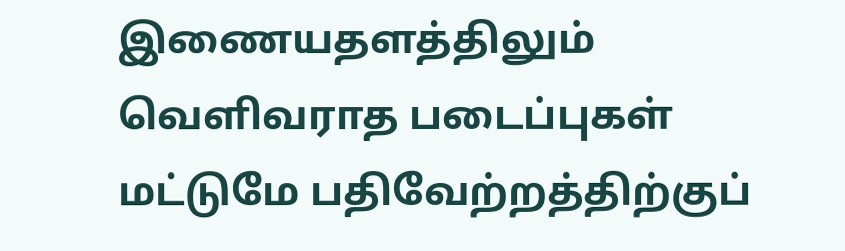இணையதளத்திலும் வெளிவராத படைப்புகள் மட்டுமே பதிவேற்றத்திற்குப்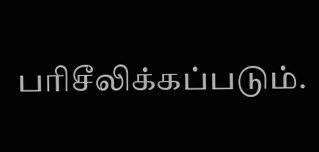பரிசீலிக்கப்படும்.